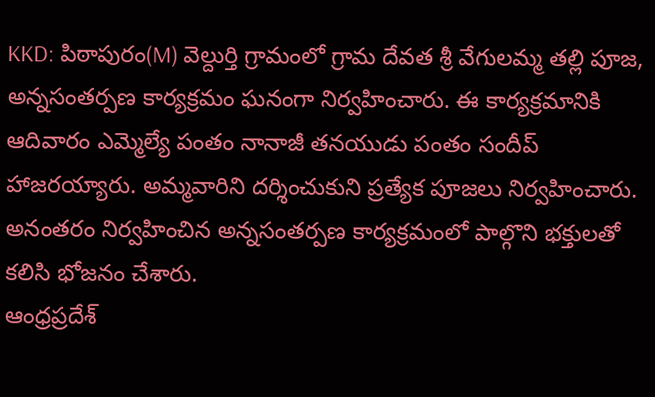KKD: పిఠాపురం(M) వెల్దుర్తి గ్రామంలో గ్రామ దేవత శ్రీ వేగులమ్మ తల్లి పూజ, అన్నసంతర్పణ కార్యక్రమం ఘనంగా నిర్వహించారు. ఈ కార్యక్రమానికి ఆదివారం ఎమ్మెల్యే పంతం నానాజీ తనయుడు పంతం సందీప్ హాజరయ్యారు. అమ్మవారిని దర్శించుకుని ప్రత్యేక పూజలు నిర్వహించారు. అనంతరం నిర్వహించిన అన్నసంతర్పణ కార్యక్రమంలో పాల్గొని భక్తులతో కలిసి భోజనం చేశారు.
ఆంధ్రప్రదేశ్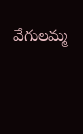వేగులమ్మ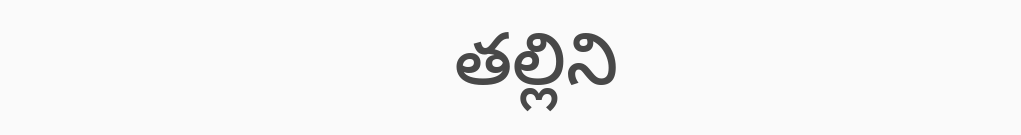తల్లిని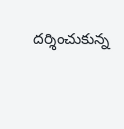దర్శించుకున్న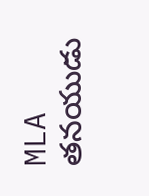MLA తనయుడు